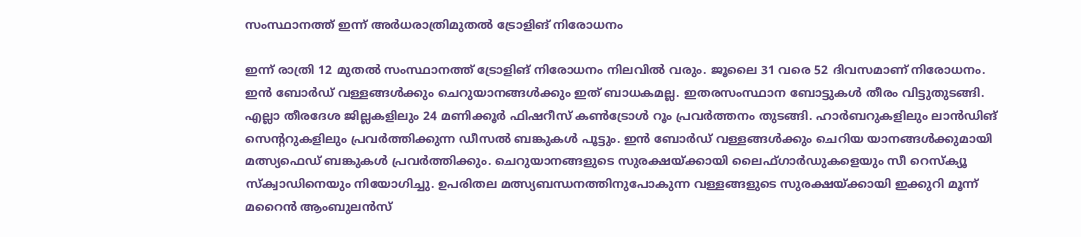സംസ്ഥാനത്ത് ഇന്ന് അർധരാത്രിമുതൽ ട്രോളിങ് നിരോധനം

ഇന്ന് രാത്രി 12 മുതല്‍ സംസ്ഥാനത്ത്‌ ട്രോളിങ് നിരോധനം നിലവിൽ വരും. ജൂലൈ 31 വരെ 52 ദിവസമാണ് നിരോധനം. ഇൻ ബോർഡ് വള്ളങ്ങൾക്കും ചെറുയാനങ്ങൾക്കും ഇത് ബാധകമല്ല. ഇതരസംസ്ഥാന ബോട്ടുകൾ തീരം വിട്ടുതുടങ്ങി. എല്ലാ തീരദേശ ജില്ലകളിലും 24 മണിക്കൂർ ഫിഷറീസ് കൺട്രോൾ റൂം പ്രവർത്തനം തുടങ്ങി. ഹാർബറുകളിലും ലാൻഡിങ് സെന്ററുകളിലും പ്രവർത്തിക്കുന്ന ഡീസൽ ബങ്കുകൾ പൂട്ടും. ഇൻ ബോർഡ് വള്ളങ്ങൾക്കും ചെറിയ യാനങ്ങൾക്കുമായി മത്സ്യഫെഡ് ബങ്കുകൾ പ്രവർത്തിക്കും. ചെറുയാനങ്ങളുടെ സുരക്ഷയ്ക്കായി ലൈഫ്ഗാർഡുകളെയും സീ റെസ്ക്യൂ സ്ക്വാഡിനെയും നിയോഗിച്ചു. ഉപരിതല മത്സ്യബന്ധനത്തിനുപോകുന്ന വള്ളങ്ങളുടെ സുരക്ഷയ്ക്കായി ഇക്കുറി മൂന്ന് മറൈൻ ആംബുലൻസ്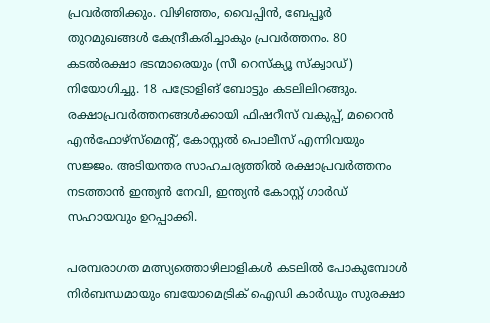പ്രവർത്തിക്കും. വിഴിഞ്ഞം, വൈപ്പിൻ, ബേപ്പൂർ തുറമുഖങ്ങൾ കേന്ദ്രീകരിച്ചാകും പ്രവർത്തനം. 80 കടൽരക്ഷാ ഭടന്മാരെയും (സീ റെസ്ക്യൂ സ്ക്വാഡ്) നിയോഗിച്ചു. 18 പട്രോളിങ് ബോട്ടും കടലിലിറങ്ങും. രക്ഷാപ്രവർത്തനങ്ങൾക്കായി ഫിഷറീസ് വകുപ്പ്, മറൈൻ എൻഫോഴ്സ്മെന്റ്, കോസ്റ്റൽ പൊലീസ് എന്നിവയും സജ്ജം. അടിയന്തര സാഹചര്യത്തിൽ രക്ഷാപ്രവർത്തനം നടത്താൻ ഇന്ത്യൻ നേവി, ഇന്ത്യൻ കോസ്റ്റ് ഗാർഡ് സഹായവും ഉറപ്പാക്കി.

പരമ്പരാഗത മത്സ്യത്തൊഴിലാളികൾ കടലിൽ പോകുമ്പോൾ നിർബന്ധമായും ബയോമെട്രിക് ഐഡി കാർഡും സുരക്ഷാ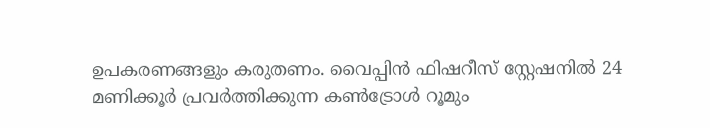ഉപകരണങ്ങളും കരുതണം. വൈപ്പിൻ ഫിഷറീസ് സ്റ്റേഷനിൽ 24 മണിക്കൂർ പ്രവർത്തിക്കുന്ന കൺട്രോൾ റൂമും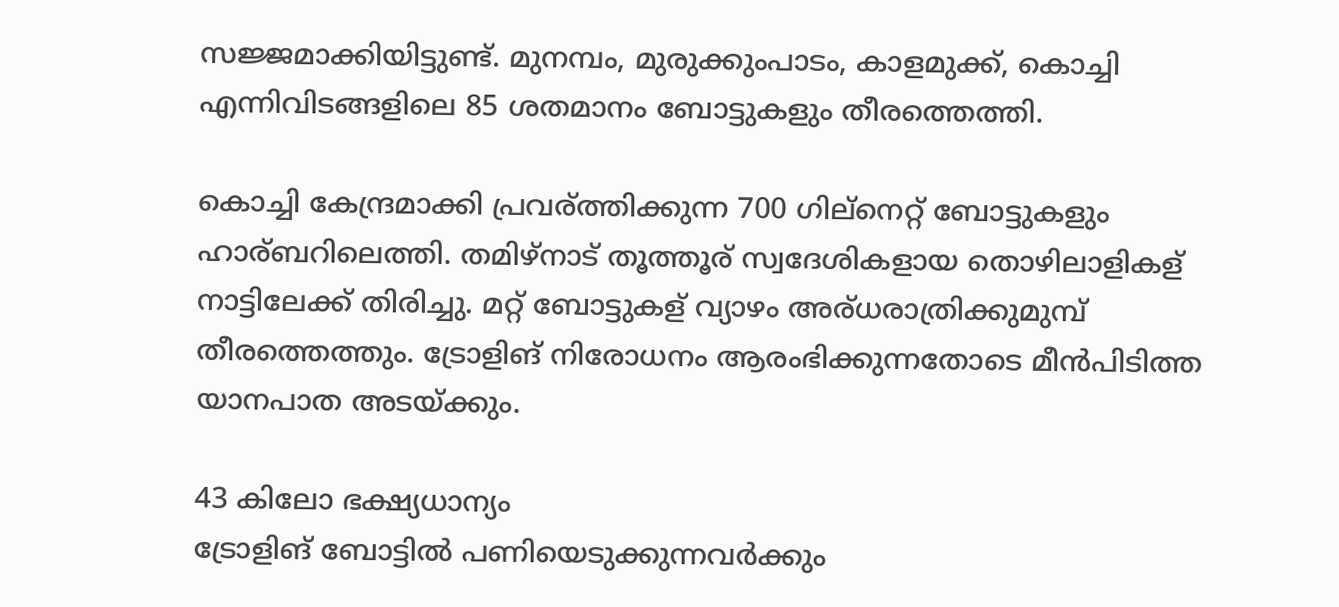സജ്ജമാക്കിയിട്ടുണ്ട്. മുനമ്പം, മുരുക്കുംപാടം, കാളമുക്ക്, കൊച്ചി എന്നിവിടങ്ങളിലെ 85 ശതമാനം ബോട്ടുകളും തീരത്തെത്തി.

കൊച്ചി കേന്ദ്രമാക്കി പ്രവര്ത്തിക്കുന്ന 700 ഗില്നെറ്റ് ബോട്ടുകളും ഹാര്ബറിലെത്തി. തമിഴ്നാട് തൂത്തൂര് സ്വദേശികളായ തൊഴിലാളികള് നാട്ടിലേക്ക് തിരിച്ചു. മറ്റ് ബോട്ടുകള് വ്യാഴം അര്ധരാത്രിക്കുമുമ്പ് തീരത്തെത്തും. ട്രോളിങ് നിരോധനം ആരംഭിക്കുന്നതോടെ മീൻപിടിത്ത യാനപാത അടയ്ക്കും.

43 കിലോ ഭക്ഷ്യധാന്യം
ട്രോളിങ് ബോട്ടിൽ പണിയെടുക്കുന്നവർക്കും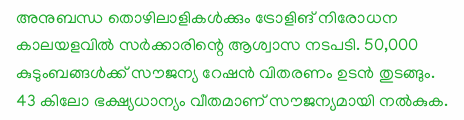അനുബന്ധ തൊഴിലാളികൾക്കും ട്രോളിങ് നിരോധന കാലയളവിൽ സർക്കാരിന്റെ ആശ്വാസ നടപടി. 50,000 കുടുംബങ്ങൾക്ക് സൗജന്യ റേഷൻ വിതരണം ഉടൻ തുടങ്ങും. 43 കിലോ ഭക്ഷ്യധാന്യം വീതമാണ് സൗജന്യമായി നൽകുക.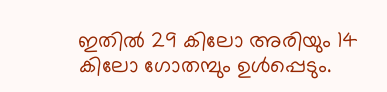ഇതിൽ 29 കിലോ അരിയും 14 കിലോ ഗോതമ്പും ഉൾപ്പെടും.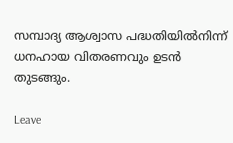സമ്പാദ്യ ആശ്വാസ പദ്ധതിയിൽനിന്ന് ധനഹായ വിതരണവും ഉടൻ തുടങ്ങും.

Leave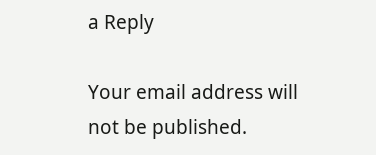a Reply

Your email address will not be published.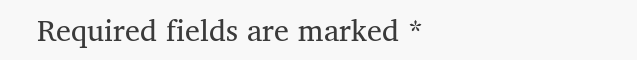Required fields are marked *